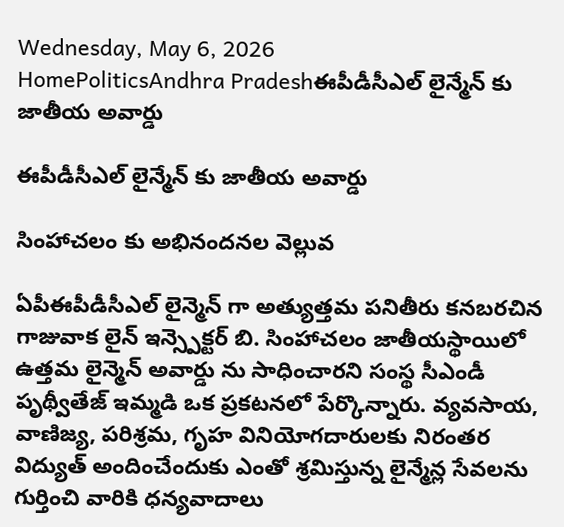Wednesday, May 6, 2026
HomePoliticsAndhra Pradeshఈపీడీసీఎల్ లైన్మేన్ కు జాతీయ అవార్డు

ఈపీడీసీఎల్ లైన్మేన్ కు జాతీయ అవార్డు

సింహాచలం కు అభినందనల వెల్లువ

ఏపీఈపీడీసీఎల్ లైన్మెన్ గా అత్యుత్తమ పనితీరు కనబరచిన గాజువాక లైన్ ఇన్స్పెక్టర్ బి. సింహాచలం జాతీయస్థాయిలో ఉత్తమ లైన్మెన్ అవార్డు ను సాధించారని సంస్థ సీఎండీ పృథ్వీతేజ్ ఇమ్మడి ఒక ప్రకటనలో పేర్కొన్నారు. వ్యవసాయ, వాణిజ్య, పరిశ్రమ, గృహ వినియోగదారులకు నిరంతర విద్యుత్ అందించేందుకు ఎంతో శ్రమిస్తున్న లైన్మేన్ల సేవలను గుర్తించి వారికి ధన్యవాదాలు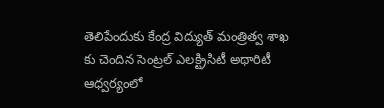తెలిపేందుకు కేంద్ర విద్యుత్ మంత్రిత్వ శాఖ కు చెందిన సెంట్రల్ ఎలక్ట్రిసిటీ అథారిటీ ఆధ్వర్యంలో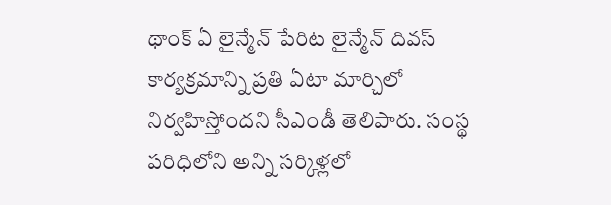థాంక్ ఏ లైన్మేన్ పేరిట లైన్మేన్ దివస్ కార్యక్రమాన్ని ప్రతి ఏటా మార్చిలో నిర్వహిస్తోందని సీఎండీ తెలిపారు. సంస్థ పరిధిలోని అన్ని సర్కిళ్లలో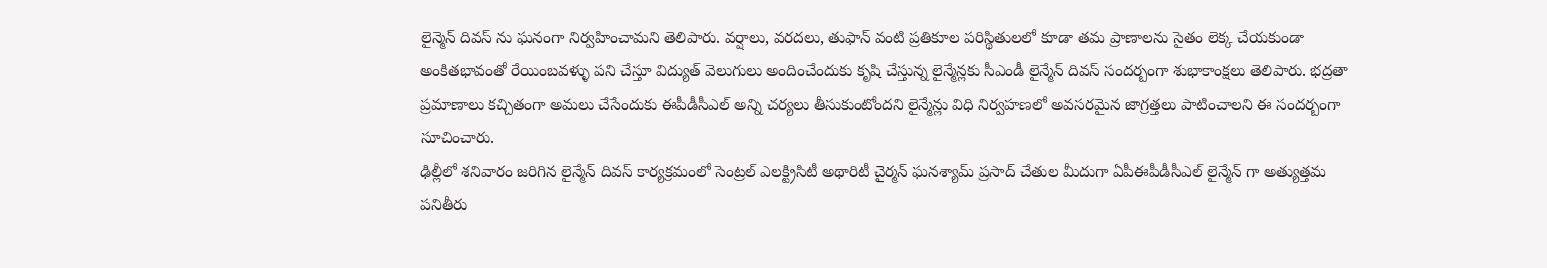లైన్మెన్ దివస్ ను ఘనంగా నిర్వహించామని తెలిపారు. వర్షాలు, వరదలు, తుఫాన్ వంటి ప్రతికూల పరిస్థితులలో కూడా తమ ప్రాణాలను సైతం లెక్క చేయకుండా అంకితభావంతో రేయింబవళ్ళు పని చేస్తూ విద్యుత్ వెలుగులు అందించేందుకు కృషి చేస్తున్న లైన్మేన్లకు సీఎండీ లైన్మేన్ దివస్ సందర్బంగా శుభాకాంక్షలు తెలిపారు. భద్రతా ప్రమాణాలు కచ్చితంగా అమలు చేసేందుకు ఈపీడీసీఎల్ అన్ని చర్యలు తీసుకుంటోందని లైన్మేన్లు విధి నిర్వహణలో అవసరమైన జాగ్రత్తలు పాటించాలని ఈ సందర్బంగా సూచించారు.
ఢిల్లీలో శనివారం జరిగిన లైన్మేన్ దివస్ కార్యక్రమంలో సెంట్రల్ ఎలక్ట్రిసిటీ అథారిటీ చైర్మన్ ఘనశ్యామ్ ప్రసాద్ చేతుల మీదుగా ఏపీఈపీడీసీఎల్ లైన్మేన్ గా అత్యుత్తమ పనితీరు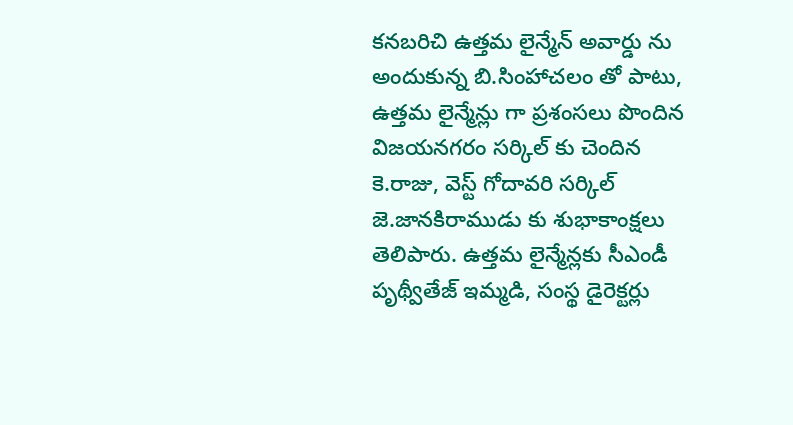కనబరిచి ఉత్తమ లైన్మేన్ అవార్డు ను అందుకున్న బి.సింహాచలం తో పాటు, ఉత్తమ లైన్మేన్లు గా ప్రశంసలు పొందిన విజయనగరం సర్కిల్ కు చెందిన కె.రాజు, వెస్ట్ గోదావరి సర్కిల్ జె.జానకిరాముడు కు శుభాకాంక్షలు తెలిపారు. ఉత్తమ లైన్మేన్లకు సీఎండీ పృథ్వీతేజ్ ఇమ్మడి, సంస్థ డైరెక్టర్లు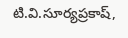టి.వి.సూర్యప్రకాష్,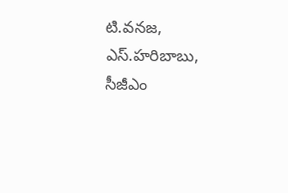టి.వనజ, ఎస్.హరిబాబు, సీజీఎం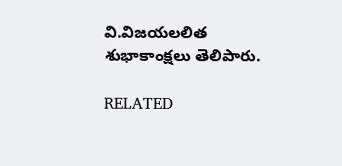వి.విజయలలిత శుభాకాంక్షలు తెలిపారు.

RELATED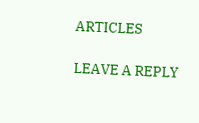ARTICLES

LEAVE A REPLY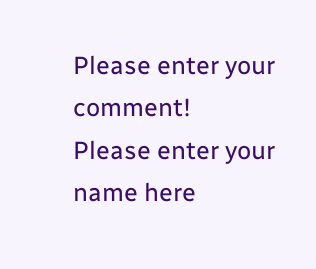Please enter your comment!
Please enter your name here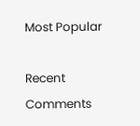Most Popular

Recent Comments